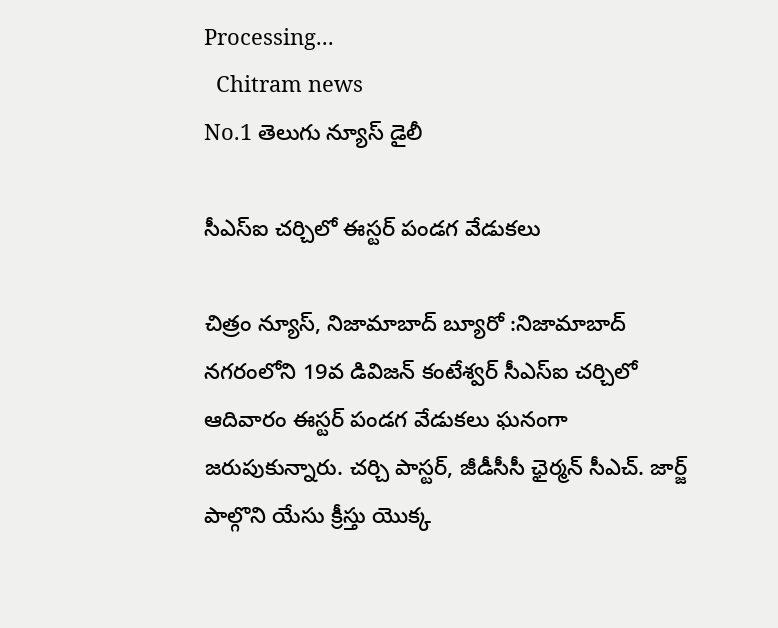Processing...
  Chitram news
No.1 తెలుగు న్యూస్ డైలీ

సీఎస్ఐ చర్చిలో ఈస్టర్ పండగ వేడుకలు

చిత్రం న్యూస్, నిజామాబాద్ బ్యూరో :నిజామాబాద్ నగరంలోని 19వ డివిజన్ కంటేశ్వర్ సీఎస్ఐ చర్చిలో ఆదివారం ఈస్టర్ పండగ వేడుకలు ఘనంగా జరుపుకున్నారు. చర్చి పాస్టర్, జీడీసీసీ ఛైర్మన్ సీఎచ్. జార్జ్ పాల్గొని యేసు క్రీస్తు యొక్క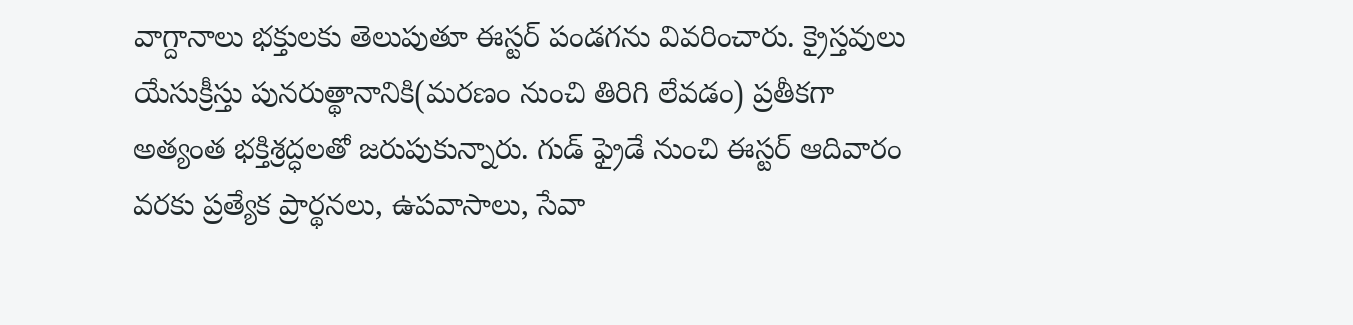వాగ్దానాలు భక్తులకు తెలుపుతూ ఈస్టర్ పండగను వివరించారు. క్రైస్తవులు యేసుక్రీస్తు పునరుత్థానానికి(మరణం నుంచి తిరిగి లేవడం) ప్రతీకగా అత్యంత భక్తిశ్రద్ధలతో జరుపుకున్నారు. గుడ్ ఫ్రైడే నుంచి ఈస్టర్ ఆదివారం వరకు ప్రత్యేక ప్రార్థనలు, ఉపవాసాలు, సేవా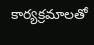కార్యక్రమాలతో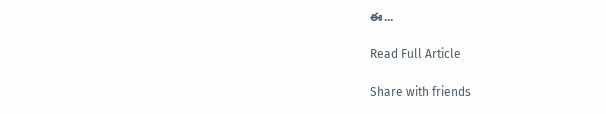ఈ...

Read Full Article

Share with friends